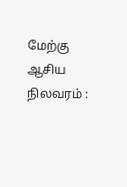மேற்கு ஆசிய நிலவரம் :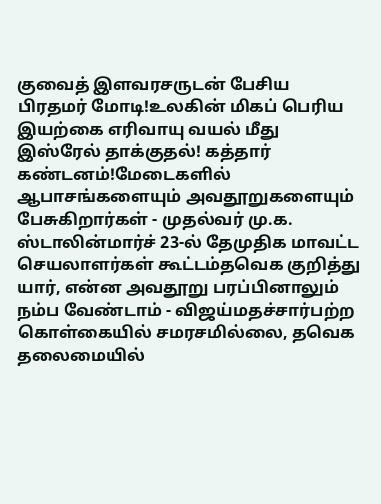குவைத் இளவரசருடன் பேசிய பிரதமர் மோடி!உலகின் மிகப் பெரிய இயற்கை எரிவாயு வயல் மீது இஸ்ரேல் தாக்குதல்! கத்தார் கண்டனம்!மேடைகளில் ஆபாசங்களையும் அவதூறுகளையும் பேசுகிறார்கள் - முதல்வர் மு.க. ஸ்டாலின்மார்ச் 23-ல் தேமுதிக மாவட்ட செயலாளர்கள் கூட்டம்தவெக குறித்து யார், என்ன அவதூறு பரப்பினாலும் நம்ப வேண்டாம் - விஜய்மதச்சார்பற்ற கொள்கையில் சமரசமில்லை, தவெக தலைமையில்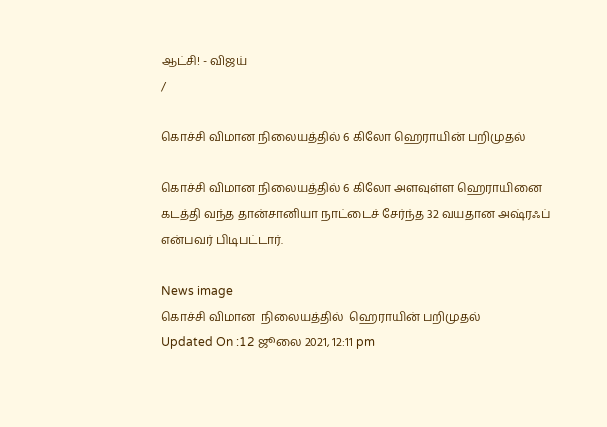ஆட்சி! - விஜய்
/

கொச்சி விமான நிலையத்தில் 6 கிலோ ஹெராயின் பறிமுதல்

கொச்சி விமான நிலையத்தில் 6 கிலோ அளவுள்ள ஹெராயினை கடத்தி வந்த தான்சானியா நாட்டைச் சேர்ந்த 32 வயதான அஷ்ரஃப் என்பவர் பிடிபட்டார்.

News image
கொச்சி விமான  நிலையத்தில்  ஹெராயின் பறிமுதல்
Updated On :12 ஜூலை 2021, 12:11 pm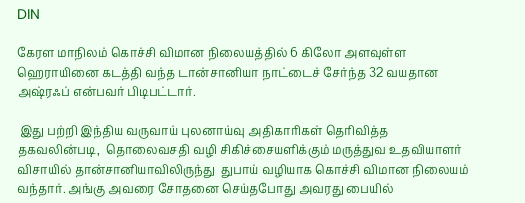DIN

கேரள மாநிலம் கொச்சி விமான நிலையத்தில் 6 கிலோ அளவுள்ள ஹெராயினை கடத்தி வந்த டான்சானியா நாட்டைச் சேர்ந்த 32 வயதான அஷ்ரஃப் என்பவர் பிடிபட்டார்.

 இது பற்றி இந்திய வருவாய் புலனாய்வு அதிகாரிகள் தெரிவித்த தகவலின்படி,  தொலைவசதி வழி சிகிச்சையளிக்கும் மருத்துவ உதவியாளர் விசாயில் தான்சானியாவிலிருந்து  துபாய் வழியாக கொச்சி விமான நிலையம் வந்தார். அங்கு அவரை சோதனை செய்தபோது அவரது பையில்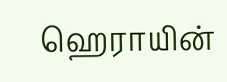ஹெராயின்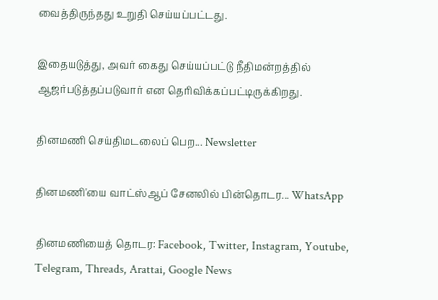வைத்திருந்தது உறுதி செய்யப்பட்டது.

இதையடுத்து, அவர் கைது செய்யப்பட்டு நீதிமன்றத்தில் ஆஜர்படுத்தப்படுவார் என தெரிவிக்கப்பட்டிருக்கிறது.

தினமணி செய்திமடலைப் பெற... Newsletter

தினமணி'யை வாட்ஸ்ஆப் சேனலில் பின்தொடர... WhatsApp

தினமணியைத் தொடர: Facebook, Twitter, Instagram, Youtube, Telegram, Threads, Arattai, Google News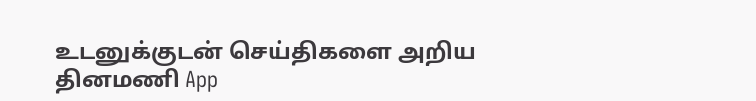உடனுக்குடன் செய்திகளை அறிய தினமணி App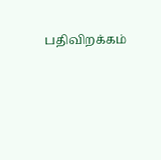பதிவிறக்கம்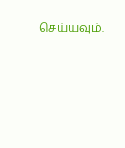செய்யவும்.